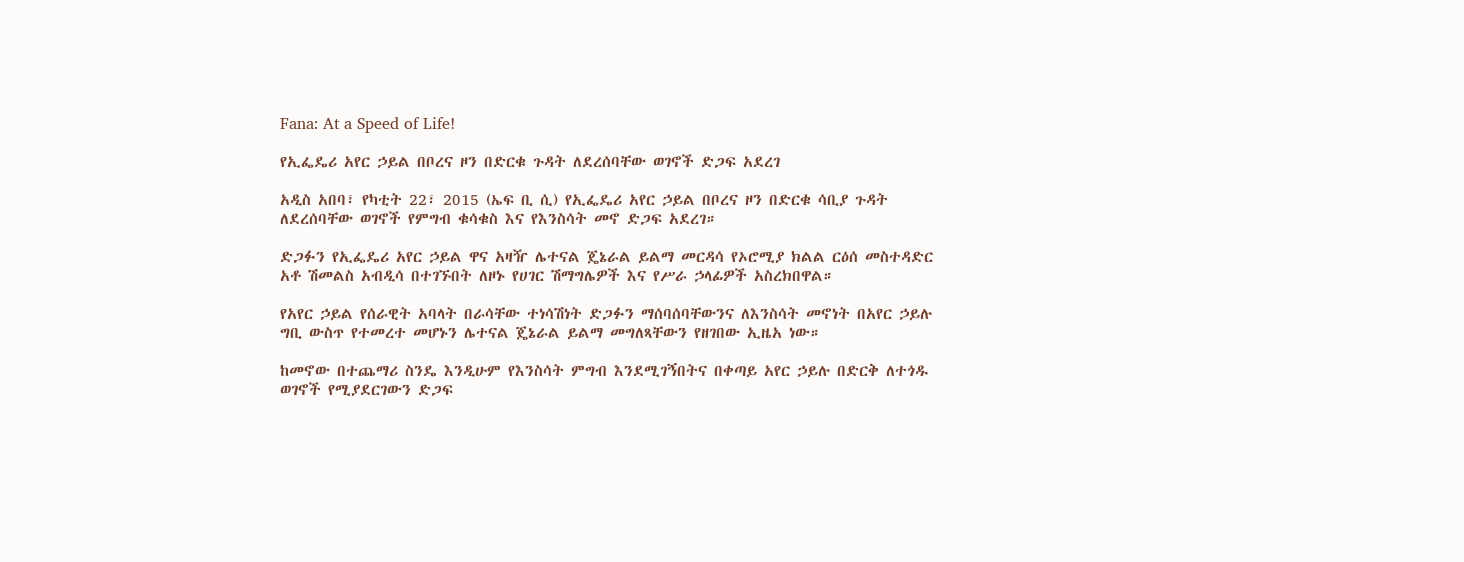Fana: At a Speed of Life!

የኢፌዴሪ አየር ኃይል በቦረና ዞን በድርቁ ጉዳት ለደረሰባቸው ወገኖች ድጋፍ አደረገ

አዲስ አበባ፣ የካቲት 22፣ 2015 (ኤፍ ቢ ሲ) የኢፌዴሪ አየር ኃይል በቦረና ዞን በድርቁ ሳቢያ ጉዳት ለደረሰባቸው ወገኖች የምግብ ቁሳቁስ እና የእንስሳት መኖ ድጋፍ አደረገ።

ድጋፉን የኢፌዴሪ አየር ኃይል ዋና አዛዥ ሌተናል ጄኔራል ይልማ መርዳሳ የኦሮሚያ ክልል ርዕሰ መስተዳድር አቶ ሽመልስ አብዲሳ በተገኙበት ለዞኑ የሀገር ሽማግሌዎች እና የሥራ ኃላፊዎች አስረክበዋል።

የአየር ኃይል የሰራዊት አባላት በራሳቸው ተነሳሽነት ድጋፉን ማሰባሰባቸውንና ለእንስሳት መኖነት በአየር ኃይሉ ግቢ ውስጥ የተመረተ መሆኑን ሌተናል ጄኔራል ይልማ መግለጻቸውን የዘገበው ኢዜአ ነው።

ከመኖው በተጨማሪ ስንዴ እንዲሁም የእንስሳት ምግብ እንደሚገኝበትና በቀጣይ አየር ኃይሉ በድርቅ ለተጎዱ ወገኖች የሚያደርገውን ድጋፍ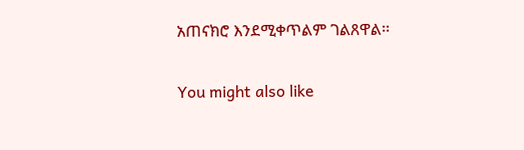አጠናክሮ እንደሚቀጥልም ገልጸዋል፡፡

You might also like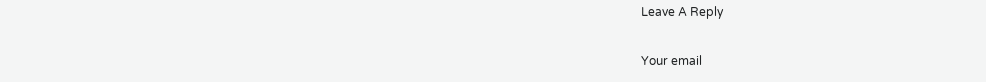Leave A Reply

Your email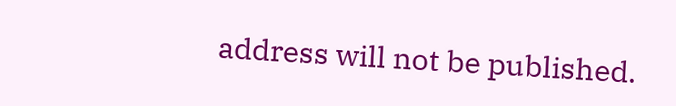address will not be published.